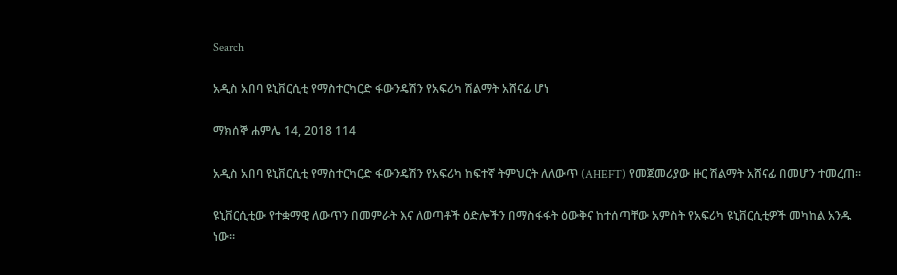Search

አዲስ አበባ ዩኒቨርሲቲ የማስተርካርድ ፋውንዴሽን የአፍሪካ ሽልማት አሸናፊ ሆነ

ማክሰኞ ሐምሌ 14, 2018 114

አዲስ አበባ ዩኒቨርሲቲ የማስተርካርድ ፋውንዴሽን የአፍሪካ ከፍተኛ ትምህርት ለለውጥ (AHEFT) የመጀመሪያው ዙር ሽልማት አሸናፊ በመሆን ተመረጠ።

ዩኒቨርሲቲው የተቋማዊ ለውጥን በመምራት እና ለወጣቶች ዕድሎችን በማስፋፋት ዕውቅና ከተሰጣቸው አምስት የአፍሪካ ዩኒቨርሲቲዎች መካከል አንዱ ነው።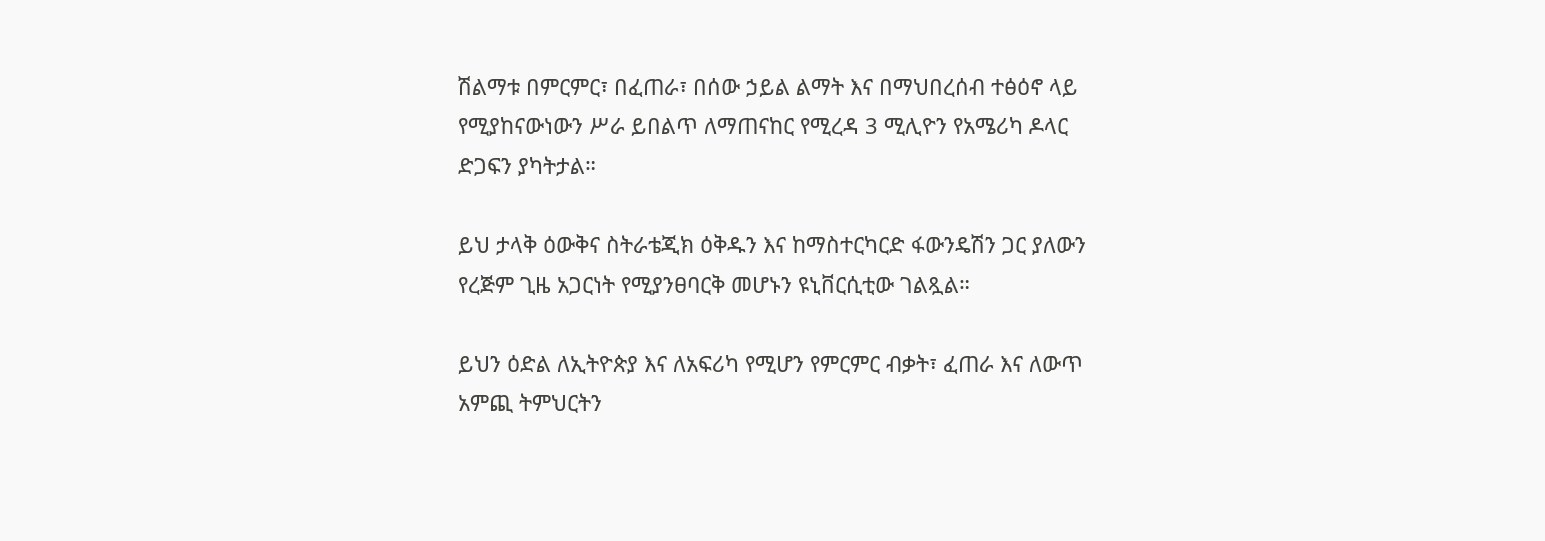ሽልማቱ በምርምር፣ በፈጠራ፣ በሰው ኃይል ልማት እና በማህበረሰብ ተፅዕኖ ላይ የሚያከናውነውን ሥራ ይበልጥ ለማጠናከር የሚረዳ 3 ሚሊዮን የአሜሪካ ዶላር ድጋፍን ያካትታል።

ይህ ታላቅ ዕውቅና ስትራቴጂክ ዕቅዱን እና ከማስተርካርድ ፋውንዴሽን ጋር ያለውን የረጅም ጊዜ አጋርነት የሚያንፀባርቅ መሆኑን ዩኒቨርሲቲው ገልጿል።

ይህን ዕድል ለኢትዮጵያ እና ለአፍሪካ የሚሆን የምርምር ብቃት፣ ፈጠራ እና ለውጥ አምጪ ትምህርትን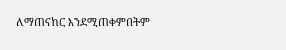ለማጠናከር እንደሚጠቀምበትም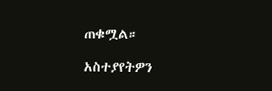ጠቁሟል።

አስተያየትዎን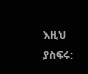እዚህ ያስፍሩ: